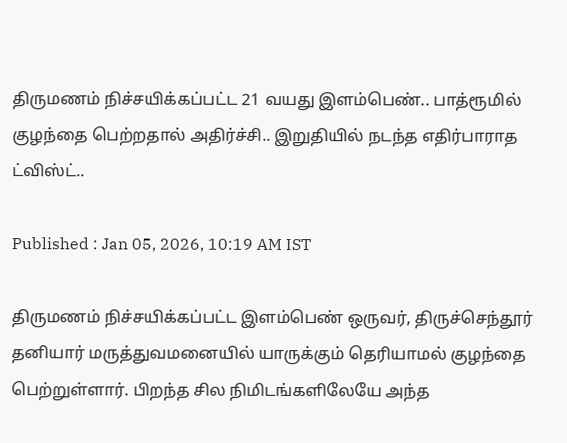திருமணம் நிச்சயிக்கப்பட்ட 21 வயது இளம்பெண்.. பாத்ரூமில் குழந்தை பெற்றதால் அதிர்ச்சி.. இறுதியில் நடந்த எதிர்பாராத ட்விஸ்ட்..

Published : Jan 05, 2026, 10:19 AM IST

திருமணம் நிச்சயிக்கப்பட்ட இளம்பெண் ஒருவர், திருச்செந்தூர் தனியார் மருத்துவமனையில் யாருக்கும் தெரியாமல் குழந்தை பெற்றுள்ளார். பிறந்த சில நிமிடங்களிலேயே அந்த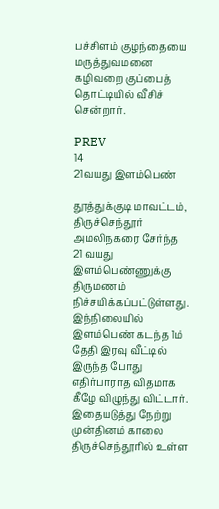பச்சிளம் குழந்தையை மருத்துவமனை கழிவறை குப்பைத் தொட்டியில் வீசிச் சென்றார்.

PREV
14
21வயது இளம்பெண்

தூத்துக்குடி மாவட்டம், திருச்செந்தூர் அமலிநகரை சேர்ந்த 21 வயது இளம்பெண்ணுக்கு திருமணம் நிச்சயிக்கப்பட்டுள்ளது. இந்நிலையில் இளம்பெண் கடந்த 1ம் தேதி இரவு வீட்டில் இருந்த போது எதிர்பாராத விதமாக கீழே விழுந்து விட்டார். இதையடுத்து நேற்று முன்தினம் காலை திருச்செந்தூரில் உள்ள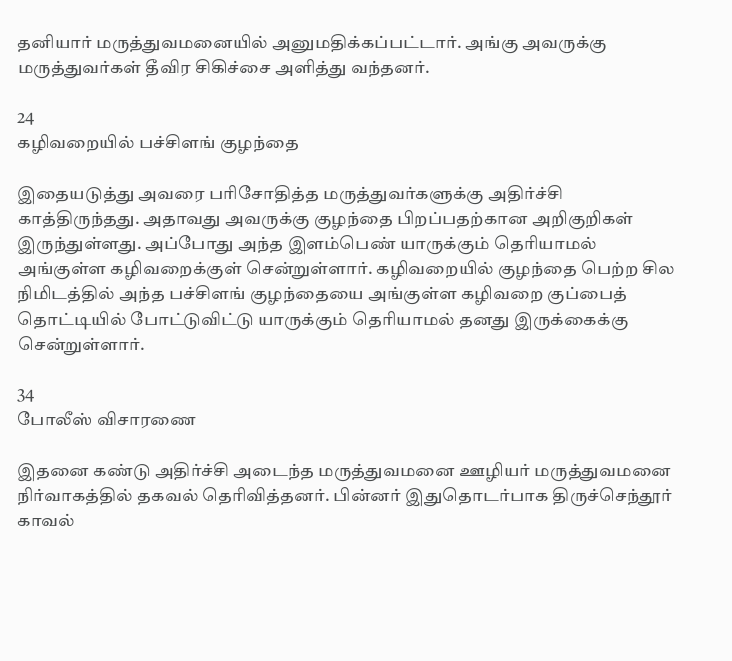தனியார் மருத்துவமனையில் அனுமதிக்கப்பட்டார். அங்கு அவருக்கு மருத்துவர்கள் தீவிர சிகிச்சை அளித்து வந்தனர்.

24
கழிவறையில் பச்சிளங் குழந்தை

இதையடுத்து அவரை பரிசோதித்த மருத்துவர்களுக்கு அதிர்ச்சி காத்திருந்தது. அதாவது அவருக்கு குழந்தை பிறப்பதற்கான அறிகுறிகள் இருந்துள்ளது. அப்போது அந்த இளம்பெண் யாருக்கும் தெரியாமல் அங்குள்ள கழிவறைக்குள் சென்றுள்ளார். கழிவறையில் குழந்தை பெற்ற சில நிமிடத்தில் அந்த பச்சிளங் குழந்தையை அங்குள்ள கழிவறை குப்பைத் தொட்டியில் போட்டுவிட்டு யாருக்கும் தெரியாமல் தனது இருக்கைக்கு சென்றுள்ளார்.

34
போலீஸ் விசாரணை

இதனை கண்டு அதிர்ச்சி அடைந்த மருத்துவமனை ஊழியர் மருத்துவமனை நிர்வாகத்தில் தகவல் தெரிவித்தனர். பின்னர் இதுதொடர்பாக திருச்செந்தூர் காவல்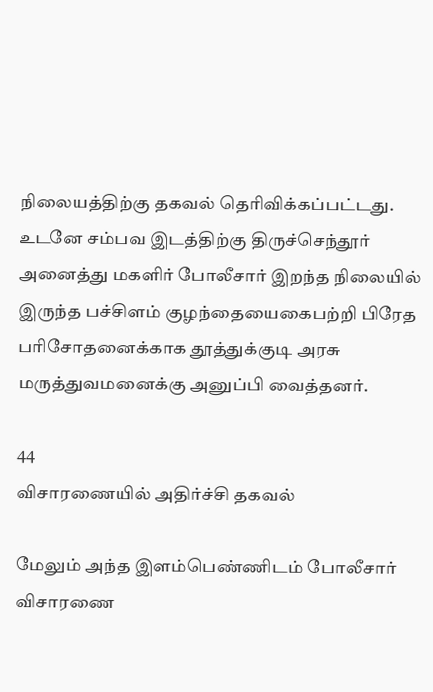நிலையத்திற்கு தகவல் தெரிவிக்கப்பட்டது. உடனே சம்பவ இடத்திற்கு திருச்செந்தூர் அனைத்து மகளிர் போலீசார் இறந்த நிலையில் இருந்த பச்சிளம் குழந்தையைகைபற்றி பிரேத பரிசோதனைக்காக தூத்துக்குடி அரசு மருத்துவமனைக்கு அனுப்பி வைத்தனர்.

44
விசாரணையில் அதிர்ச்சி தகவல்

மேலும் அந்த இளம்பெண்ணிடம் போலீசார் விசாரணை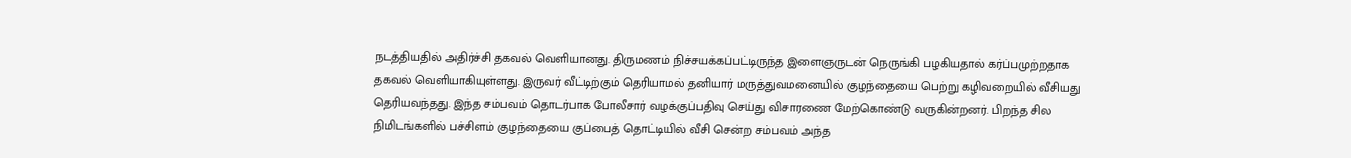நடத்தியதில் அதிர்ச்சி தகவல் வெளியானது. திருமணம் நிச்சயக்கப்பட்டிருந்த இளைஞருடன் நெருங்கி பழகியதால் கர்ப்பமுற்றதாக தகவல் வெளியாகியுள்ளது. இருவர் வீட்டிற்கும் தெரியாமல் தனியார் மருத்துவமனையில் குழந்தையை பெற்று கழிவறையில் வீசியது தெரியவந்தது. இந்த சம்பவம் தொடர்பாக போலீசார் வழக்குப்பதிவு செய்து விசாரணை மேற்கொண்டு வருகின்றனர். பிறந்த சில நிமிடங்களில் பச்சிளம் குழந்தையை குப்பைத் தொட்டியில் வீசி சென்ற சம்பவம் அந்த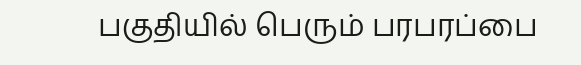பகுதியில் பெரும் பரபரப்பை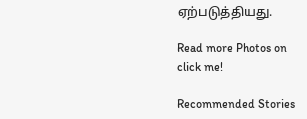ஏற்படுத்தியது.

Read more Photos on
click me!

Recommended Stories